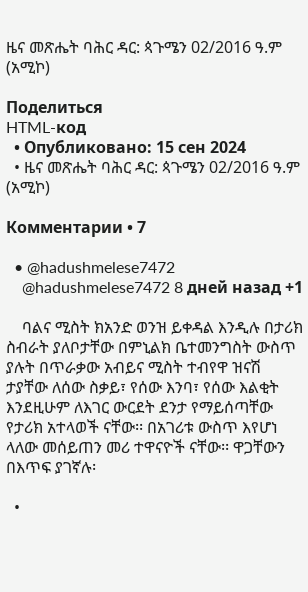ዜና መጽሔት ባሕር ዳር: ጳጉሜን 02/2016 ዓ.ም (አሚኮ)

Поделиться
HTML-код
  • Опубликовано: 15 сен 2024
  • ዜና መጽሔት ባሕር ዳር: ጳጉሜን 02/2016 ዓ.ም (አሚኮ)

Комментарии • 7

  • @hadushmelese7472
    @hadushmelese7472 8 дней назад +1

    ባልና ሚስት ክአንድ ወንዝ ይቀዳል እንዲሉ በታሪክ ስብራት ያለቦታቸው በምኒልክ ቤተመንግስት ውስጥ ያሉት በጥራቃው አብይና ሚስት ተብየዋ ዝናሽ ታያቸው ለሰው ስቃይ፣ የሰው እንባ፣ የሰው እልቂት እንደዚሁም ለእገር ውርደት ደንታ የማይሰጣቸው የታሪክ አተላወች ናቸው፡፡ በአገሪቱ ውስጥ እየሆነ ላለው መሰይጠን መሪ ተዋናዮች ናቸው፡፡ ዋጋቸውን በእጥፍ ያገኛሉ፡

  •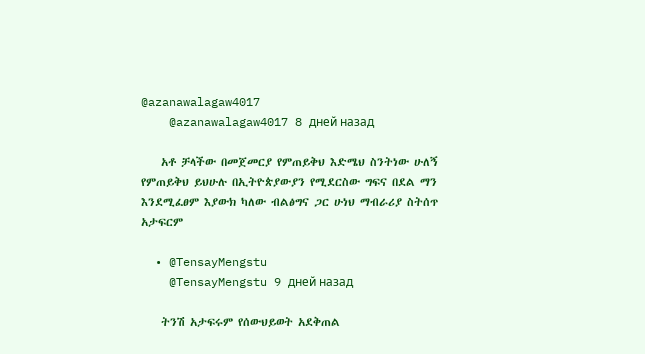@azanawalagaw4017
    @azanawalagaw4017 8 дней назад

    አቶ ቻላችው በመጀመርያ የምጠይቅህ እድሜህ ስንትነው ሁለኝ የምጠይቅህ ይህሁሉ በኢትዮጵያውያን የሚደርስው ግፍና በደል ማን እንደሚፈፀም እያውክ ካለው ብልፅግና ጋር ሁነህ ማብራሪያ ስትሰጥ አታፍርም

  • @TensayMengstu
    @TensayMengstu 9 дней назад

    ትንሽ አታፍሩም የሰውህይወት አደቅጠል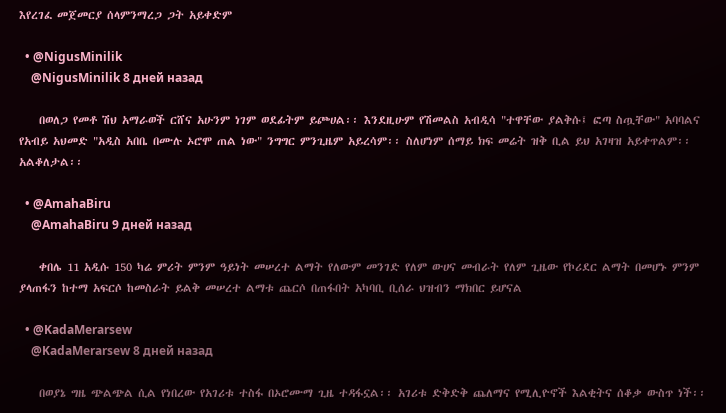እየረገፈ መጀመርያ ሰላምንማረጋ ጋት አይቀድም

  • @NigusMinilik
    @NigusMinilik 8 дней назад

    በወለጋ የመቶ ሽህ አማራወች ርሸና አሁንም ነገም ወደፊትም ይጮሀል፡፡ እንደዚሁም የሽመልስ አብዲሳ "ተዋቸው ያልቅሱ፤ ፎጣ ስጧቸው" አባባልና የአብይ አህመድ "አዲስ አበቤ በሙሉ ኦሮሞ ጠል ነው" ንግግር ምንጊዜም አይረሳም፡፡ ስለሆነም ሰማይ ክፍ መሬት ዝቅ ቢል ይህ አገዛዝ አይቀጥልም፡፡ አልቆለታል፡፡

  • @AmahaBiru
    @AmahaBiru 9 дней назад

    ቀበሌ 11 አዲሱ 150 ካሬ ምሪት ምንም ዓይነት መሠረተ ልማት የለውም መንገድ የለም ውሀና መብራት የለም ጊዜው የኮሪደር ልማት በመሆኑ ምንም ያላጠፋን ከተማ አፍርሶ ከመስራት ይልቅ መሠረተ ልማቱ ጨርሶ በጠፋበት አካባቢ ቢሰራ ህዝብን ማክበር ይሆናል

  • @KadaMerarsew
    @KadaMerarsew 8 дней назад

    በወያኔ ግዜ ጭልጭል ሲል የነበረው የአገሪቱ ተስፋ በኦሮሙማ ጊዜ ተዳፋኗል፡፡ አገሪቱ ድቅድቅ ጨለማና የሚሊዮኖች እልቂትና ሰቆቃ ውስጥ ነች፡፡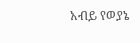አብይ የወያኔ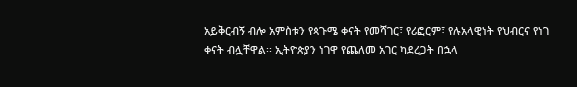አይቅርብኝ ብሎ አምስቱን የጳጉሜ ቀናት የመሻገር፣ የሪፎርም፣ የሉአላዊነት የህብርና የነገ ቀናት ብሏቸዋል፡፡ ኢትዮጵያን ነገዋ የጨለመ አገር ካደረጋት በኋላ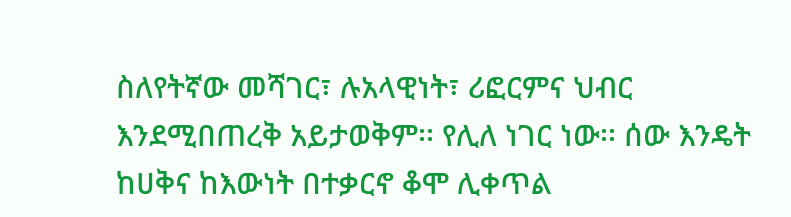ስለየትኛው መሻገር፣ ሉአላዊነት፣ ሪፎርምና ህብር እንደሚበጠረቅ አይታወቅም፡፡ የሊለ ነገር ነው፡፡ ሰው እንዴት ከሀቅና ከእውነት በተቃርኖ ቆሞ ሊቀጥል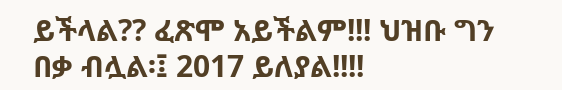ይችላል?? ፈጽሞ አይችልም!!! ህዝቡ ግን በቃ ብሏል፡፤ 2017 ይለያል!!!!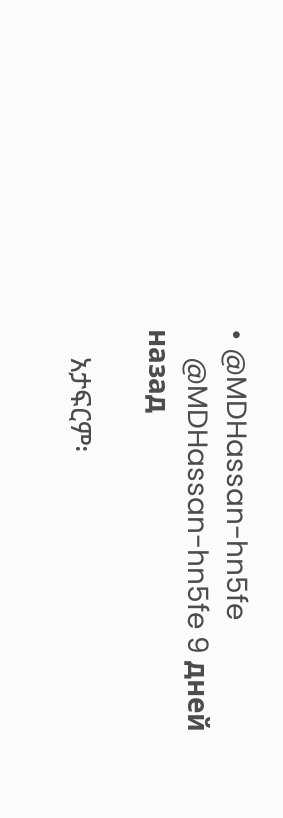• @MDHassan-hn5fe
    @MDHassan-hn5fe 9 дней назад

    አታፍርም፡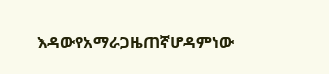እዳውየአማራጋዜጠኛሆዳምነው